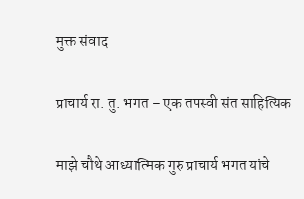मुक्त संवाद

प्राचार्य रा. तु. भगत – एक तपस्वी संत साहित्यिक

माझे चौथे आध्यात्मिक गुरु प्राचार्य भगत यांचे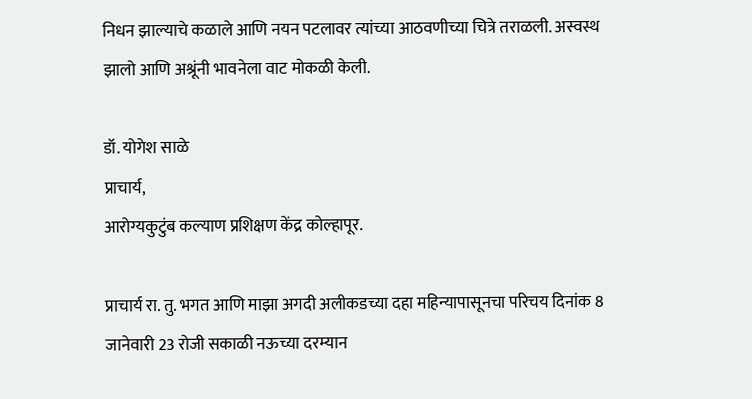निधन झाल्याचे कळाले आणि नयन पटलावर त्यांच्या आठवणीच्या चित्रे तराळली. अस्वस्थ झालो आणि अश्रूंनी भावनेला वाट मोकळी केली.

डॉ. योगेश साळे
प्राचार्य,
आरोग्यकुटुंब कल्याण प्रशिक्षण केंद्र कोल्हापूर.

प्राचार्य रा. तु. भगत आणि माझा अगदी अलीकडच्या दहा महिन्यापासूनचा परिचय दिनांक 8 जानेवारी 23 रोजी सकाळी नऊच्या दरम्यान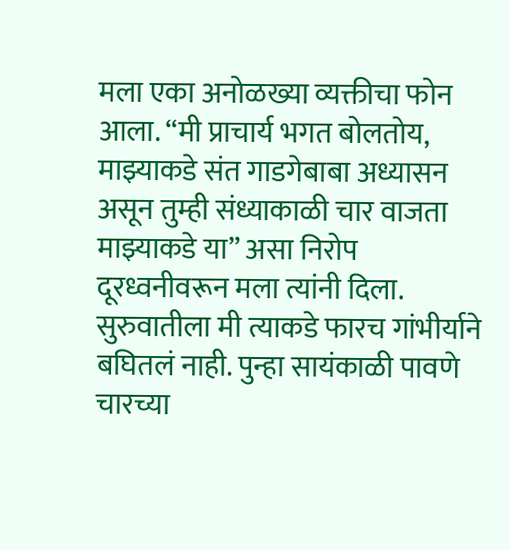मला एका अनोळख्या व्यक्तीचा फोन आला. “मी प्राचार्य भगत बोलतोय, माझ्याकडे संत गाडगेबाबा अध्यासन असून तुम्ही संध्याकाळी चार वाजता माझ्याकडे या” असा निरोप दूरध्वनीवरून मला त्यांनी दिला. सुरुवातीला मी त्याकडे फारच गांभीर्याने बघितलं नाही. पुन्हा सायंकाळी पावणे चारच्या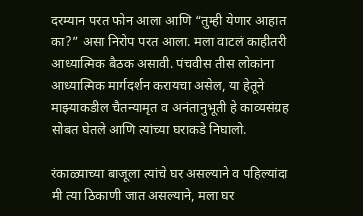दरम्यान परत फोन आला आणि “तुम्ही येणार आहात का?” असा निरोप परत आला. मला वाटलं काहीतरी आध्यात्मिक बैठक असावी. पंचवीस तीस लोकांना आध्यात्मिक मार्गदर्शन करायचा असेल, या हेतूने माझ्याकडील चैतन्यामृत व अनंतानुभूती हे काव्यसंग्रह सोबत घेतले आणि त्यांच्या घराकडे निघालो.

रंकाळ्याच्या बाजूला त्यांचे घर असल्याने व पहिल्यांदा मी त्या ठिकाणी जात असल्याने, मला घर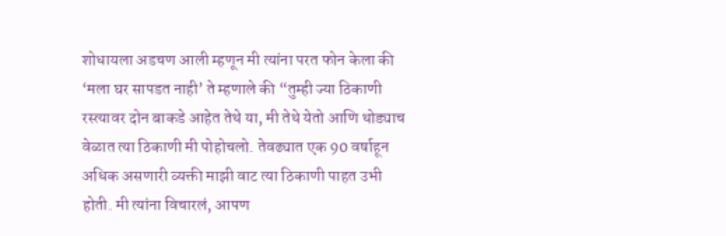शोधायला अडचण आली म्हणून मी त्यांना परत फोन केला की ‘मला घर सापडत नाही’ ते म्हणाले की “तुम्ही ज्या ठिकाणी रस्त्यावर दोन बाकडे आहेत तेथे या, मी तेथे येतो आणि थोड्याच वेळात त्या ठिकाणी मी पोहोचलो. तेवढ्यात एक 90 वर्षाहून अधिक असणारी व्यक्ती माझी वाट त्या ठिकाणी पाहत उभी होती. मी त्यांना विचारलं, आपण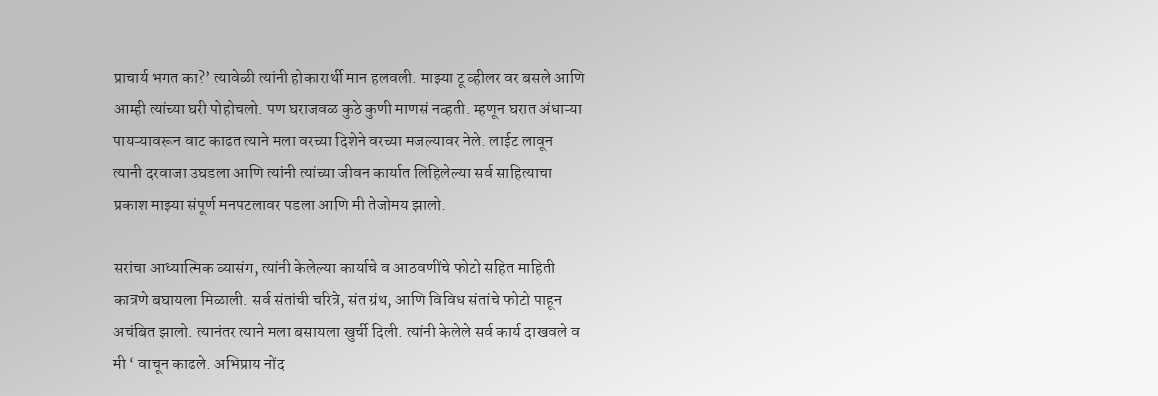प्राचार्य भगत का?’ त्यावेळी त्यांनी होकारार्थी मान हलवली. माझ्या टू व्हीलर वर बसले आणि आम्ही त्यांच्या घरी पोहोचलो. पण घराजवळ कुठे कुणी माणसं नव्हती. म्हणून घरात अंधाऱ्या पायऱ्यावरून वाट काढत त्याने मला वरच्या दिशेने वरच्या मजल्यावर नेले. लाईट लावून त्यानी दरवाजा उघडला आणि त्यांनी त्यांच्या जीवन कार्यात लिहिलेल्या सर्व साहित्याचा प्रकाश माझ्या संपूर्ण मनपटलावर पडला आणि मी तेजोमय झालो.

सरांचा आध्यात्मिक व्यासंग, त्यांनी केलेल्या कार्याचे व आठवणींचे फोटो सहित माहिती कात्रणे बघायला मिळाली. सर्व संतांची चरित्रे, संत ग्रंथ, आणि विविध संतांचे फोटो पाहून अचंबित झालो. त्यानंतर त्याने मला बसायला खुर्ची दिली. त्यांनी केलेले सर्व कार्य दाखवले व मी ‘ वाचून काढले. अभिप्राय नोंद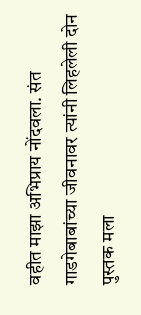वहीत माझा अभिप्राय नोंदवला. संत गाडगेबाबांच्या जीवनावर त्यांनी लिहलेली दोन पुस्तक मला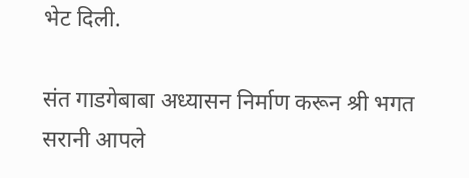भेट दिली.

संत गाडगेबाबा अध्यासन निर्माण करून श्री भगत सरानी आपले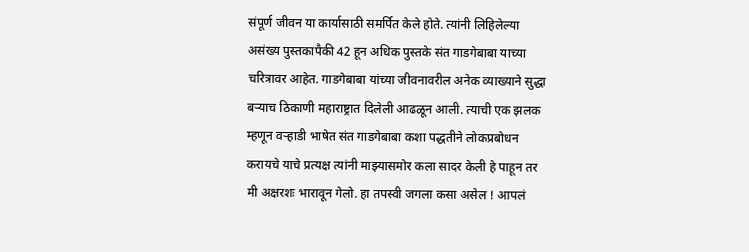संपूर्ण जीवन या कार्यासाठी समर्पित केले होते. त्यांनी लिहिलेल्या असंख्य पुस्तकापैकी 42 हून अधिक पुस्तके संत गाडगेबाबा याच्या चरित्रावर आहेत. गाडगेबाबा यांच्या जीवनावरील अनेक व्याख्याने सुद्धा बऱ्याच ठिकाणी महाराष्ट्रात दिलेली आढळून आली. त्याची एक झलक म्हणून वऱ्हाडी भाषेत संत गाडगेबाबा कशा पद्धतीने लोकप्रबोधन करायचे याचे प्रत्यक्ष त्यांनी माझ्यासमोर कला सादर केली हे पाहून तर मी अक्षरशः भारावून गेलो. हा तपस्वी जगला कसा असेल ! आपलं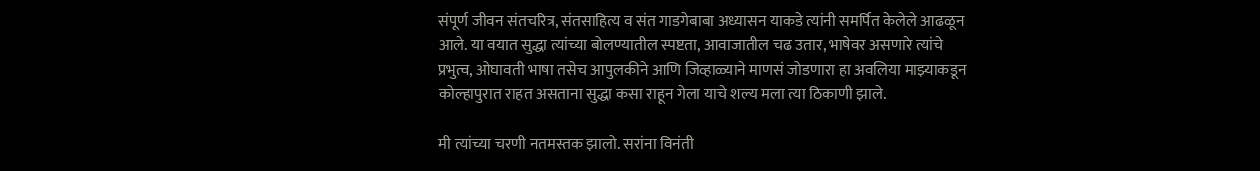संपूर्ण जीवन संतचरित्र, संतसाहित्य व संत गाडगेबाबा अध्यासन याकडे त्यांनी समर्पित केलेले आढळून आले. या वयात सुद्धा त्यांच्या बोलण्यातील स्पष्टता, आवाजातील चढ उतार, भाषेवर असणारे त्यांचे प्रभुत्व, ओघावती भाषा तसेच आपुलकीने आणि जिव्हाळ्याने माणसं जोडणारा हा अवलिया माझ्याकडून कोल्हापुरात राहत असताना सुद्धा कसा राहून गेला याचे शल्य मला त्या ठिकाणी झाले.

मी त्यांच्या चरणी नतमस्तक झालो. सरांना विनंती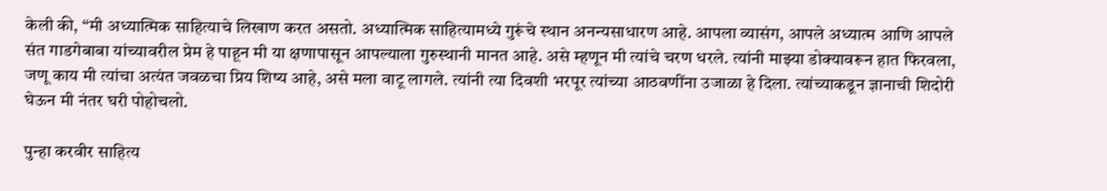केली की, “मी अध्यात्मिक साहित्याचे लिखाण करत असतो. अध्यात्मिक साहित्यामध्ये गुरूंचे स्थान अनन्यसाधारण आहे. आपला व्यासंग, आपले अध्यात्म आणि आपले संत गाडगेबाबा यांच्यावरील प्रेम हे पाहून मी या क्षणापासून आपल्याला गुरुस्थानी मानत आहे. असे म्हणून मी त्यांचे चरण धरले. त्यांनी माझ्या डोक्यावरून हात फिरवला, जणू काय मी त्यांचा अत्यंत जवळचा प्रिय शिष्य आहे, असे मला वाटू लागले. त्यांनी त्या दिवशी भरपूर त्यांच्या आठवणींना उजाळा हे दिला. त्यांच्याकडून ज्ञानाची शिदोरी घेऊन मी नंतर घरी पोहोचलो.

पुन्हा करवीर साहित्य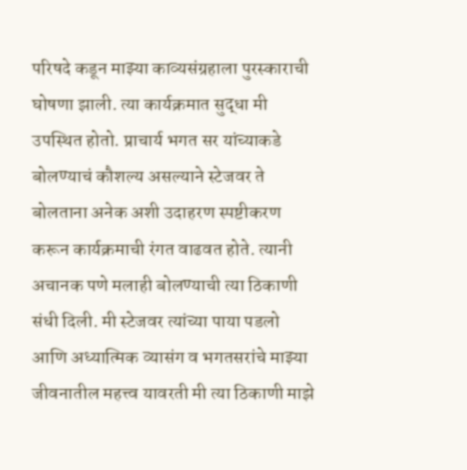परिषदे कडून माझ्या काव्यसंग्रहाला पुरस्काराची घोषणा झाली. त्या कार्यक्रमात सुद्धा मी उपस्थित होतो. प्राचार्य भगत सर यांच्याकडे बोलण्याचं कौशल्य असल्याने स्टेजवर ते बोलताना अनेक अशी उदाहरण स्पष्टीकरण करून कार्यक्रमाची रंगत वाढवत होते. त्यानी अचानक पणे मलाही बोलण्याची त्या ठिकाणी संधी दिली. मी स्टेजवर त्यांच्या पाया पडलो आणि अध्यात्मिक व्यासंग व भगतसरांचे माझ्या जीवनातील महत्त्व यावरती मी त्या ठिकाणी माझे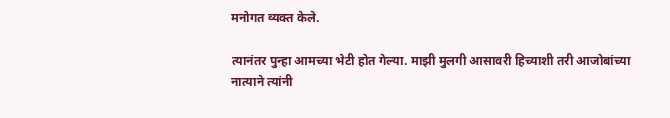मनोगत व्यक्त केले.

त्यानंतर पुन्हा आमच्या भेटी होत गेल्या. माझी मुलगी आसावरी हिच्याशी तरी आजोबांच्या नात्याने त्यांनी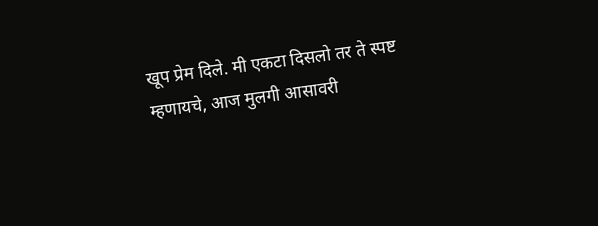खूप प्रेम दिले. मी एकटा दिसलो तर ते स्पष्ट म्हणायचे, आज मुलगी आसावरी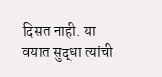दिसत नाही. या वयात सुद्धा त्यांची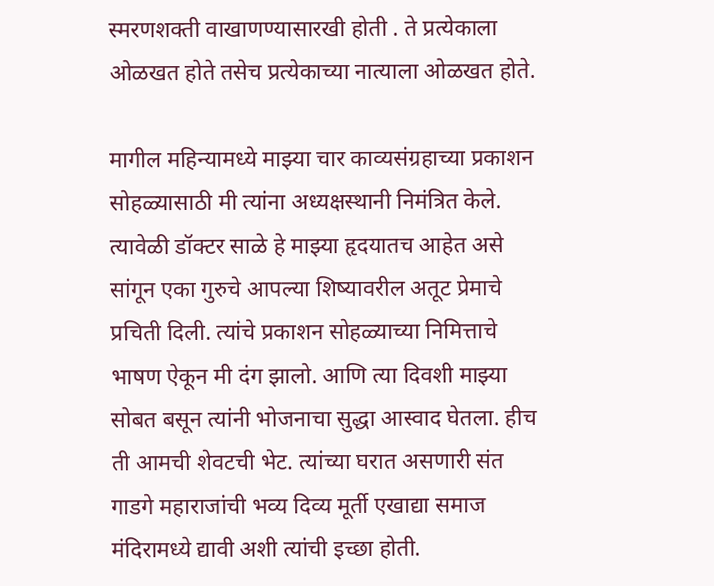स्मरणशक्ती वाखाणण्यासारखी होती . ते प्रत्येकाला ओळखत होते तसेच प्रत्येकाच्या नात्याला ओळखत होते.

मागील महिन्यामध्ये माझ्या चार काव्यसंग्रहाच्या प्रकाशन सोहळ्यासाठी मी त्यांना अध्यक्षस्थानी निमंत्रित केले. त्यावेळी डॉक्टर साळे हे माझ्या हृदयातच आहेत असे सांगून एका गुरुचे आपल्या शिष्यावरील अतूट प्रेमाचे प्रचिती दिली. त्यांचे प्रकाशन सोहळ्याच्या निमित्ताचे भाषण ऐकून मी दंग झालो. आणि त्या दिवशी माझ्या सोबत बसून त्यांनी भोजनाचा सुद्धा आस्वाद घेतला. हीच ती आमची शेवटची भेट. त्यांच्या घरात असणारी संत गाडगे महाराजांची भव्य दिव्य मूर्ती एखाद्या समाज मंदिरामध्ये द्यावी अशी त्यांची इच्छा होती.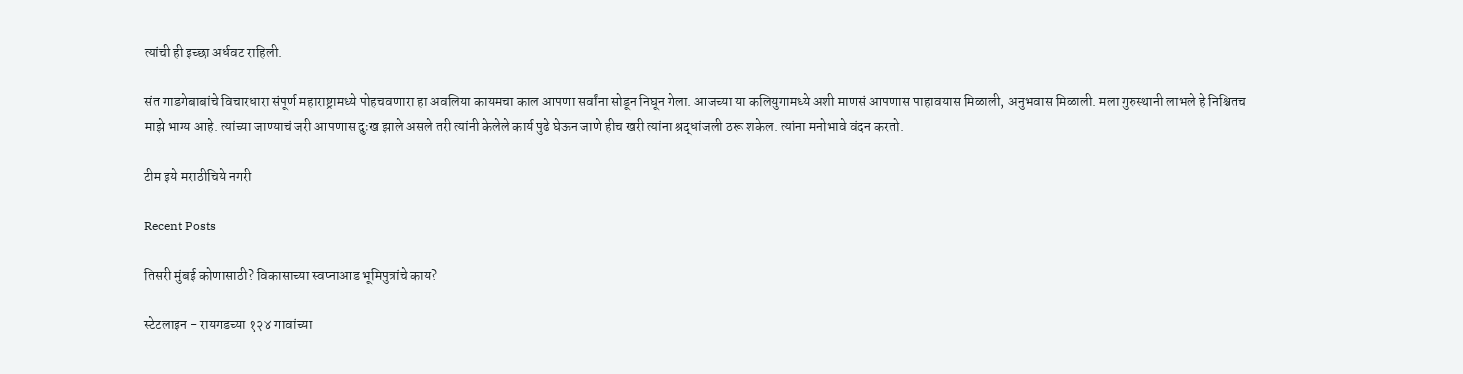त्यांची ही इच्छा अर्धवट राहिली.

संत गाडगेबाबांचे विचारधारा संपूर्ण महाराष्ट्रामध्ये पोहचवणारा हा अवलिया कायमचा काल आपणा सर्वांना सोडून निघून गेला. आजच्या या कलियुगामध्ये अशी माणसं आपणास पाहावयास मिळाली, अनुभवास मिळाली. मला गुरुस्थानी लाभले हे निश्चितच माझे भाग्य आहे. त्यांच्या जाण्याचं जरी आपणास दुःख झाले असले तरी त्यांनी केलेले कार्य पुढे घेऊन जाणे हीच खरी त्यांना श्रद्धांजली ठरू शकेल. त्यांना मनोभावे वंदन करतो.

टीम इये मराठीचिये नगरी

Recent Posts

तिसरी मुंबई कोणासाठी? विकासाच्या स्वप्नाआड भूमिपुत्रांचे काय?

स्टेटलाइन - रायगडच्या १२४ गावांच्या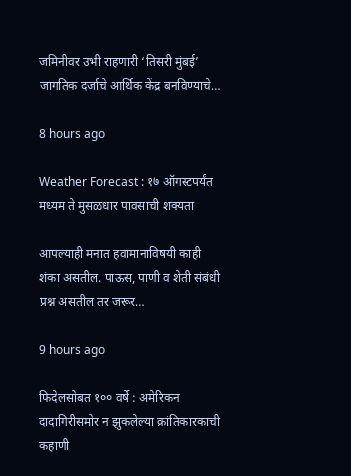जमिनीवर उभी राहणारी ‘तिसरी मुंबई’ जागतिक दर्जाचे आर्थिक केंद्र बनविण्याचे…

8 hours ago

Weather Forecast : १७ ऑगस्टपर्यंत मध्यम ते मुसळधार पावसाची शक्यता

आपल्याही मनात हवामानाविषयी काही शंका असतील. पाऊस, पाणी व शेती संबंधी प्रश्न असतील तर जरूर…

9 hours ago

फिदेलसोबत १०० वर्षे : अमेरिकन दादागिरीसमोर न झुकलेल्या क्रांतिकारकाची कहाणी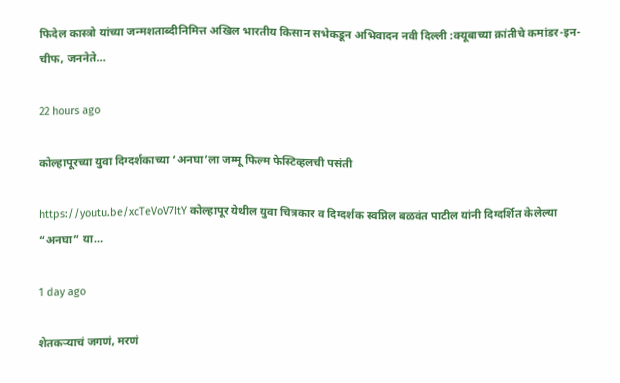फिदेल कास्त्रो यांच्या जन्मशताब्दीनिमित्त अखिल भारतीय किसान सभेकडून अभिवादन नवी दिल्ली :क्यूबाच्या क्रांतीचे कमांडर-इन-चीफ, जननेते…

22 hours ago

कोल्हापूरच्या युवा दिग्दर्शकाच्या ‘अनघा’ला जम्मू फिल्म फेस्टिव्हलची पसंती

https://youtu.be/xcTeVoV7ItY कोल्हापूर येथील युवा चित्रकार व दिग्दर्शक स्वप्निल बळवंत पाटील यांनी दिग्दर्शित केलेल्या “अनघा” या…

1 day ago

शेतकऱ्याचं जगणं, मरणं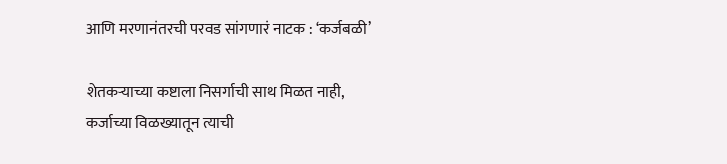आणि मरणानंतरची परवड सांगणारं नाटक : ‘कर्जबळी’

शेतकऱ्याच्या कष्टाला निसर्गाची साथ मिळत नाही, कर्जाच्या विळख्यातून त्याची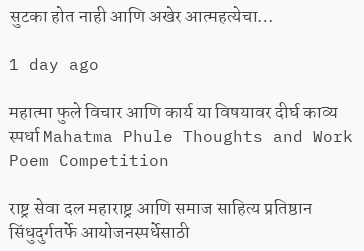सुटका होत नाही आणि अखेर आत्महत्येचा…

1 day ago

महात्मा फुले विचार आणि कार्य या विषयावर दीर्घ काव्य स्पर्धा Mahatma Phule Thoughts and Work Poem Competition

राष्ट्र सेवा दल महाराष्ट्र आणि समाज साहित्य प्रतिष्ठान सिंधुदुर्गतर्फे आयोजनस्पर्धेसाठी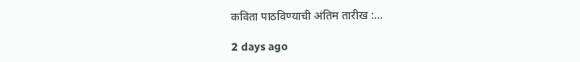कविता पाठविण्याची अंतिम तारीख :…

2 days ago